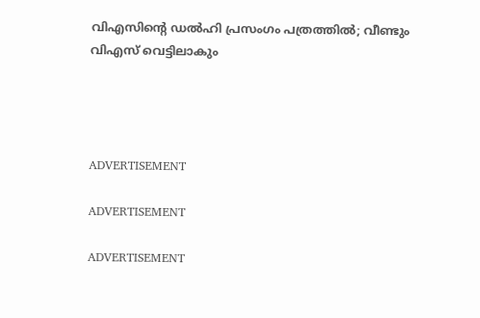വിഎസിന്റെ ഡല്‍ഹി പ്രസംഗം പത്രത്തില്‍; വീണ്ടും വിഎസ് വെട്ടിലാകും




ADVERTISEMENT

ADVERTISEMENT

ADVERTISEMENT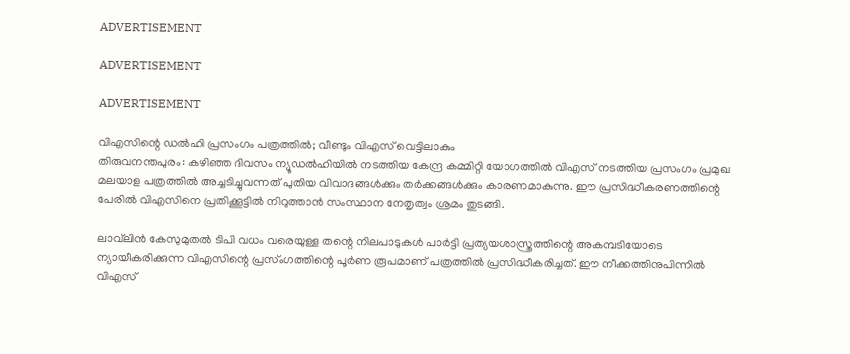ADVERTISEMENT

ADVERTISEMENT

ADVERTISEMENT

വിഎസിന്റെ ഡല്‍ഹി പ്രസംഗം പത്രത്തില്‍; വീണ്ടും വിഎസ് വെട്ടിലാകും
തിരുവനന്തപുരം: കഴിഞ്ഞ ദിവസം ന്യൂഡല്‍ഹിയില്‍ നടത്തിയ കേന്ദ്ര കമ്മിറ്റി യോഗത്തില്‍ വിഎസ് നടത്തിയ പ്രസംഗം പ്രമുഖ മലയാള പത്രത്തില്‍ അച്ചടിച്ചുവന്നത് പുതിയ വിവാദങ്ങള്‍ക്കും തര്‍ക്കങ്ങള്‍ക്കും കാരണമാകുന്നു. ഈ പ്രസിദ്ധീകരണത്തിന്റെ പേരില്‍ വിഎസിനെ പ്രതിക്കൂട്ടില്‍ നിറുത്താന്‍ സംസ്ഥാന നേതൃത്വം ശ്രമം തുടങ്ങി.

ലാവ്‌ലിന്‍ കേസുമുതല്‍ ടിപി വധം വരെയുള്ള തന്റെ നിലപാടുകള്‍ പാര്‍ട്ടി പ്രത്യയശാസ്ത്രത്തിന്റെ അകമ്പടിയോടെ ന്യായീകരിക്കുന്ന വിഎസിന്റെ പ്രസ്ംഗത്തിന്റെ പൂര്‍ണ രൂപമാണ്‌ പത്രത്തില്‍ പ്രസിദ്ധീകരിച്ചത്. ഈ നീക്കത്തിനുപിന്നില്‍ വിഎസ്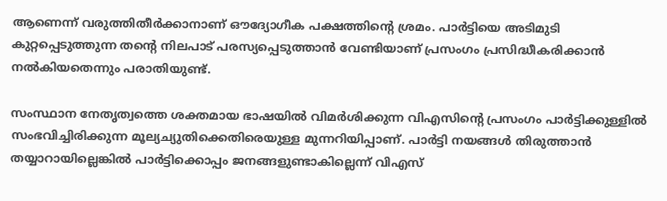ആണെന്ന്‌ വരുത്തിതീര്‍ക്കാനാണ്‌ ഔദ്യോഗീക പക്ഷത്തിന്റെ ശ്രമം. പാര്‍ട്ടിയെ അടിമുടി കുറ്റപ്പെടുത്തുന്ന തന്റെ നിലപാട് പരസ്യപ്പെടുത്താന്‍ വേണ്ടിയാണ് പ്രസംഗം പ്രസിദ്ധീകരിക്കാന്‍ നല്‍കിയതെന്നും പരാതിയുണ്ട്.

സംസ്ഥാന നേതൃത്വത്തെ ശക്തമായ ഭാഷയില്‍ വിമര്‍ശിക്കുന്ന വിഎസിന്റെ പ്രസംഗം പാര്‍ട്ടിക്കുള്ളില്‍ സംഭവിച്ചിരിക്കുന്ന മൂല്യച്യുതിക്കെതിരെയുള്ള മുന്നറിയിപ്പാണ്‌. പാര്‍ട്ടി നയങ്ങള്‍ തിരുത്താന്‍ തയ്യാറായില്ലെങ്കില്‍ പാര്‍ട്ടിക്കൊപ്പം ജനങ്ങളുണ്ടാകില്ലെന്ന്‌ വിഎസ്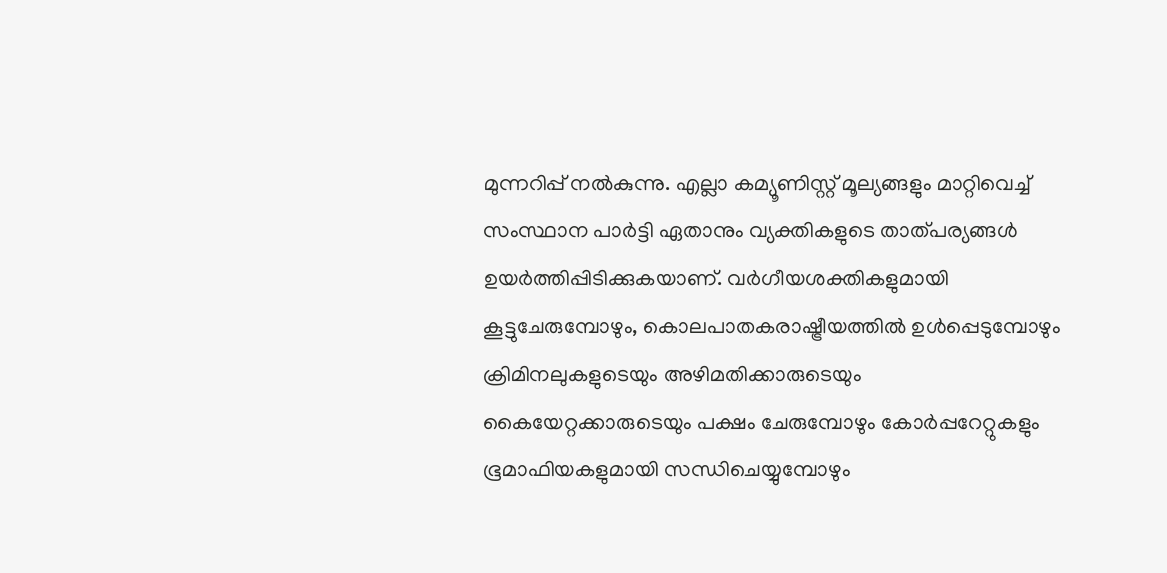മുന്നറിപ്പ് നല്‍കുന്നു. എല്ലാ കമ്യൂണിസ്റ്റ് മൂല്യങ്ങളും മാറ്റിവെച്ച് സംസ്ഥാന പാര്‍ട്ടി ഏതാനും വ്യക്തികളുടെ താത്പര്യങ്ങള്‍ ഉയര്‍ത്തിപ്പിടിക്കുകയാണ്. വര്‍ഗീയശക്തികളുമായി കൂട്ടുചേരുമ്പോഴും, കൊലപാതകരാഷ്ട്രീയത്തില്‍ ഉള്‍പ്പെടുമ്പോഴും ക്രിമിനലുകളുടെയും അഴിമതിക്കാരുടെയും കൈയേറ്റക്കാരുടെയും പക്ഷം ചേരുമ്പോഴും കോര്‍പ്പറേറ്റുകളും ഭൂമാഫിയകളുമായി സന്ധിചെയ്യുമ്പോഴും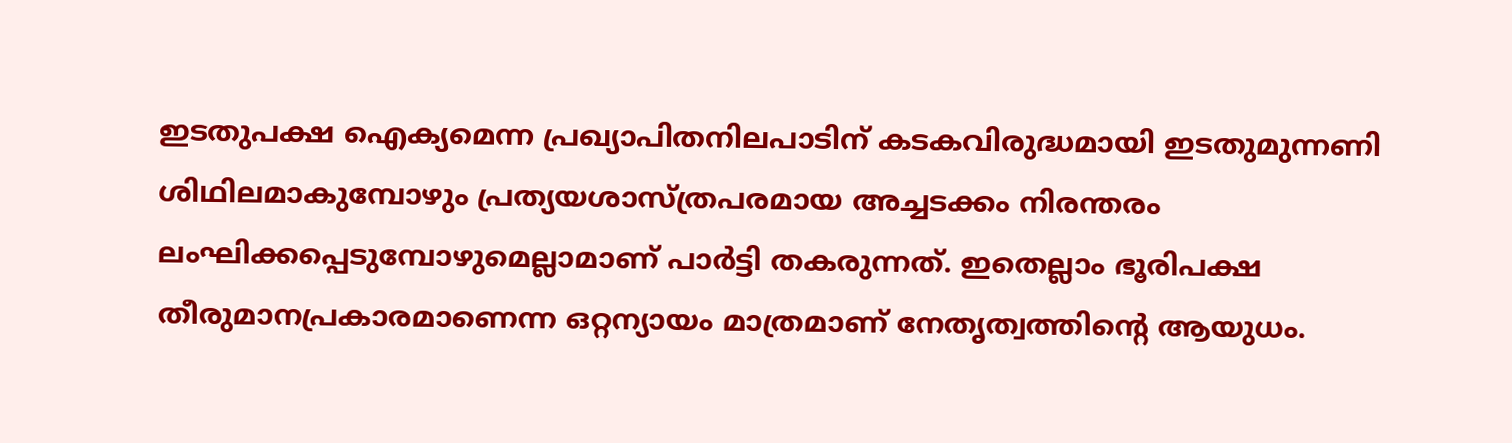ഇടതുപക്ഷ ഐക്യമെന്ന പ്രഖ്യാപിതനിലപാടിന് കടകവിരുദ്ധമായി ഇടതുമുന്നണി ശിഥിലമാകുമ്പോഴും പ്രത്യയശാസ്ത്രപരമായ അച്ചടക്കം നിരന്തരം ലംഘിക്കപ്പെടുമ്പോഴുമെല്ലാമാണ് പാര്‍ട്ടി തകരുന്നത്. ഇതെല്ലാം ഭൂരിപക്ഷ തീരുമാനപ്രകാരമാണെന്ന ഒറ്റന്യായം മാത്രമാണ് നേതൃത്വത്തിന്റെ ആയുധം.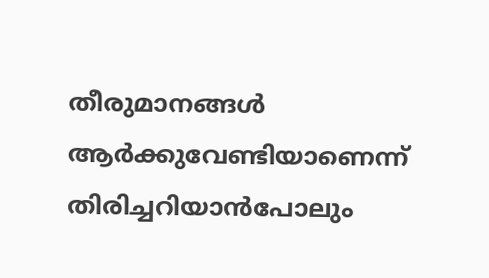തീരുമാനങ്ങള്‍ ആര്‍ക്കുവേണ്ടിയാണെന്ന് തിരിച്ചറിയാന്‍പോലും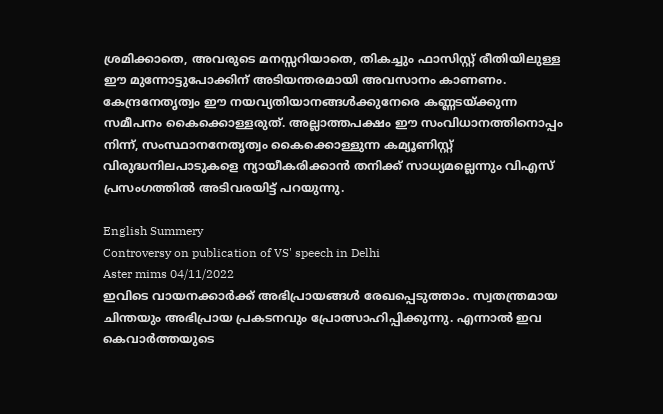ശ്രമിക്കാതെ, അവരുടെ മനസ്സറിയാതെ, തികച്ചും ഫാസിസ്റ്റ് രീതിയിലുള്ള ഈ മുന്നോട്ടുപോക്കിന് അടിയന്തരമായി അവസാനം കാണണം. കേന്ദ്രനേതൃത്വം ഈ നയവ്യതിയാനങ്ങള്‍ക്കുനേരെ കണ്ണടയ്ക്കുന്ന സമീപനം കൈക്കൊള്ളരുത്. അല്ലാത്തപക്ഷം ഈ സംവിധാനത്തിനൊപ്പം നിന്ന്, സംസ്ഥാനനേതൃത്വം കൈക്കൊള്ളുന്ന കമ്യൂണിസ്റ്റ് വിരുദ്ധനിലപാടുകളെ ന്യായീകരിക്കാന്‍ തനിക്ക് സാധ്യമല്ലെന്നും വിഎസ് പ്രസംഗത്തില്‍ അടിവരയിട്ട് പറയുന്നു.

English Summery
Controversy on publication of VS' speech in Delhi
Aster mims 04/11/2022
ഇവിടെ വായനക്കാർക്ക് അഭിപ്രായങ്ങൾ രേഖപ്പെടുത്താം. സ്വതന്ത്രമായ ചിന്തയും അഭിപ്രായ പ്രകടനവും പ്രോത്സാഹിപ്പിക്കുന്നു. എന്നാൽ ഇവ കെവാർത്തയുടെ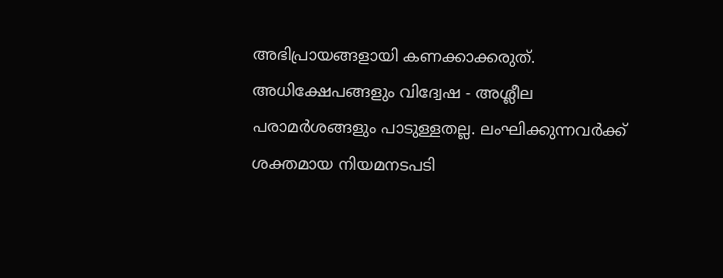അഭിപ്രായങ്ങളായി കണക്കാക്കരുത്. അധിക്ഷേപങ്ങളും വിദ്വേഷ - അശ്ലീല പരാമർശങ്ങളും പാടുള്ളതല്ല. ലംഘിക്കുന്നവർക്ക് ശക്തമായ നിയമനടപടി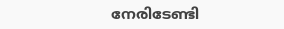നേരിടേണ്ടി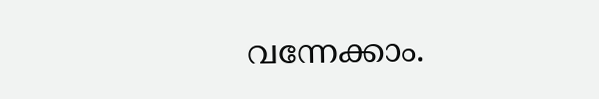വന്നേക്കാം.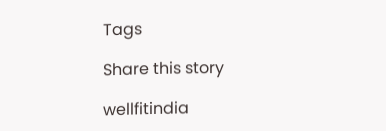Tags

Share this story

wellfitindia